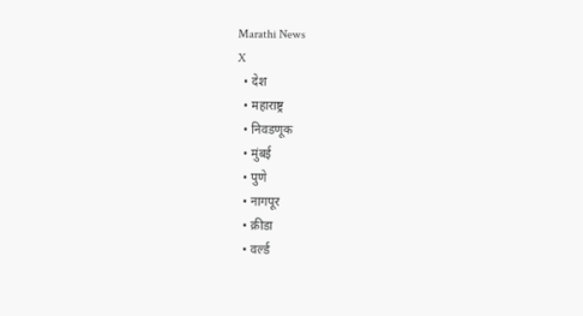Marathi News
X
  • देश
  • महाराष्ट्र
  • निवडणूक
  • मुंबई
  • पुणे
  • नागपूर
  • क्रीडा
  • वर्ल्ड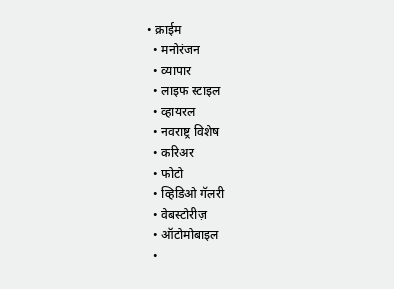• क्राईम
  • मनोरंजन
  • व्यापार
  • लाइफ स्टाइल
  • व्हायरल
  • नवराष्ट्र विशेष
  • करिअर
  • फोटो
  • व्हिडिओ गॅलरी
  • वेबस्टोरीज़
  • ऑटोमोबाइल
  •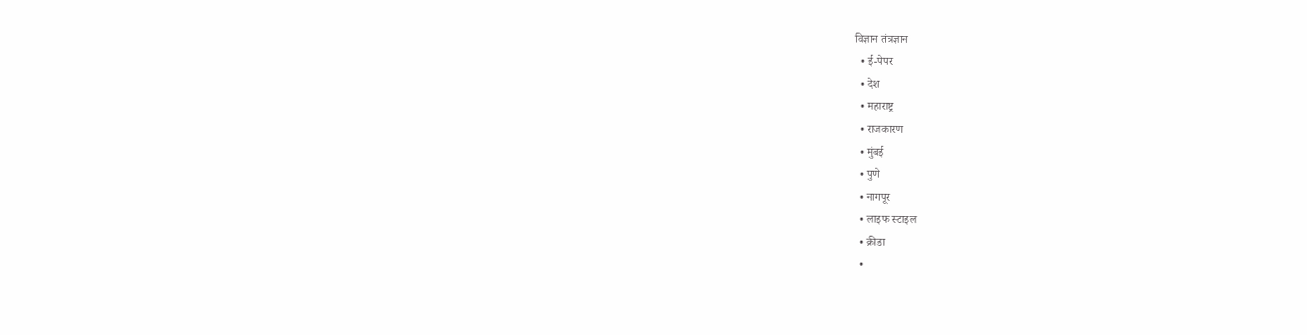विज्ञान तंत्रज्ञान
  • ई-पेपर
  • देश
  • महाराष्ट्र
  • राजकारण
  • मुंबई
  • पुणे
  • नागपूर
  • लाइफ स्टाइल
  • क्रीडा
  •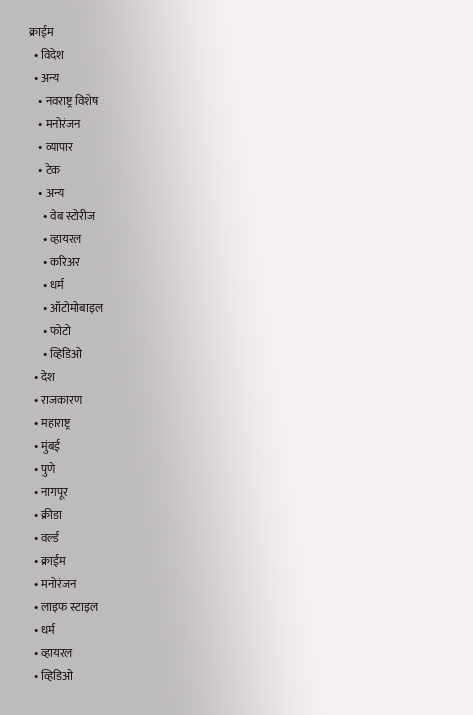क्राईम
  • विदेश
  • अन्य
    • नवराष्ट्र विशेष
    • मनोरंजन
    • व्यापार
    • टेक
    • अन्य
      • वेब स्टोरीज
      • व्हायरल
      • करिअर
      • धर्म
      • ऑटोमोबाइल
      • फोटो
      • व्हिडिओ
  • देश
  • राजकारण
  • महाराष्ट्र
  • मुंबई
  • पुणे
  • नागपूर
  • क्रीडा
  • वर्ल्ड
  • क्राईम
  • मनोरंजन
  • लाइफ स्टाइल
  • धर्म
  • व्हायरल
  • व्हिडिओ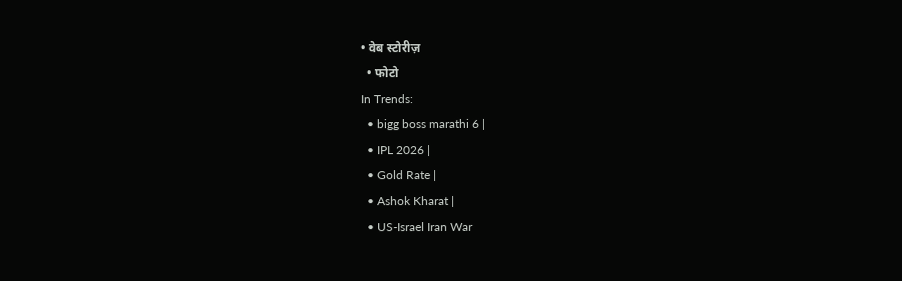• वेब स्टोरीज़
  • फोटो
In Trends:
  • bigg boss marathi 6 |
  • IPL 2026 |
  • Gold Rate |
  • Ashok Kharat |
  • US-Israel Iran War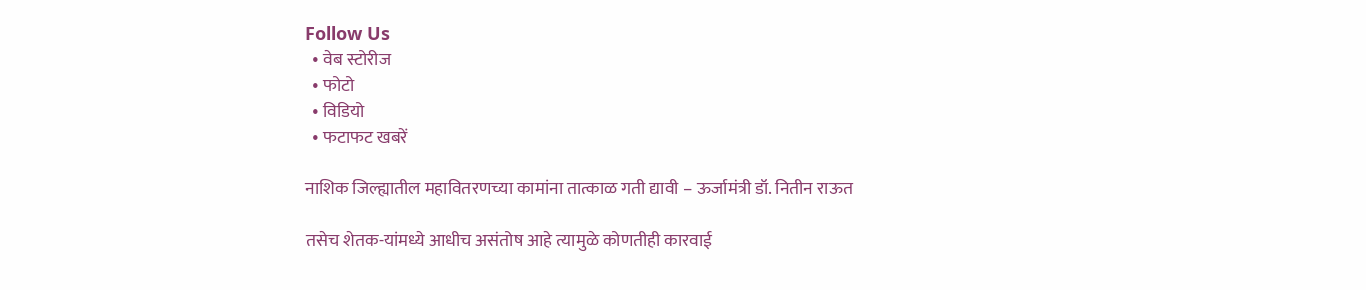Follow Us
  • वेब स्टोरीज
  • फोटो
  • विडियो
  • फटाफट खबरें

नाशिक जिल्ह्यातील महावितरणच्या कामांना तात्काळ गती द्यावी – ऊर्जामंत्री डॉ. नितीन राऊत

तसेच शेतक-यांमध्ये आधीच असंतोष आहे त्यामुळे कोणतीही कारवाई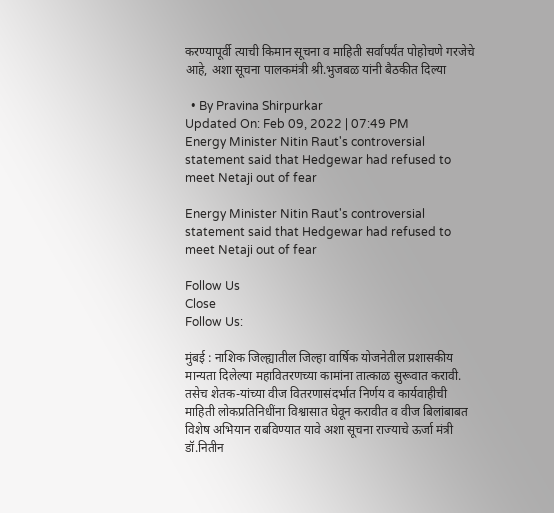करण्यापूर्वी त्याची किमान सूचना व माहिती सर्वांपर्यंत पोहोचणे गरजेचे आहे, अशा सूचना पालकमंत्री श्री.भुजबळ यांनी बैठकीत दिल्या

  • By Pravina Shirpurkar
Updated On: Feb 09, 2022 | 07:49 PM
Energy Minister Nitin Raut's controversial statement said that Hedgewar had refused to meet Netaji out of fear

Energy Minister Nitin Raut's controversial statement said that Hedgewar had refused to meet Netaji out of fear

Follow Us
Close
Follow Us:

मुंबई : नाशिक जिल्ह्यातील जिल्हा वार्षिक योजनेतील प्रशासकीय मान्यता दिलेल्या महावितरणच्या कामांना तात्काळ सुरूवात करावी. तसेच शेतक-यांच्या वीज वितरणासंदर्भात निर्णय व कार्यवाहीची माहिती लोकप्रतिनिधींना विश्वासात घेवून करावीत व वीज बिलांबाबत विशेष अभियान राबविण्यात यावे अशा सूचना राज्याचे ऊर्जा मंत्री डॉ.नितीन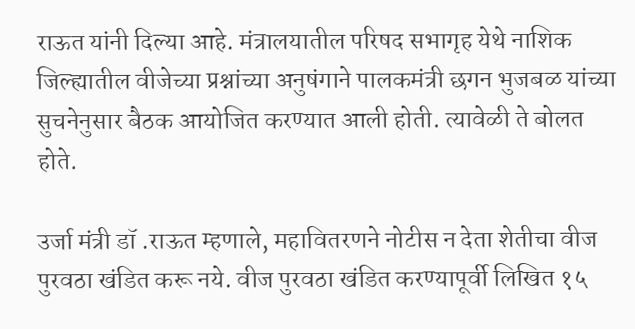राऊत यांनी दिल्या आहे. मंत्रालयातील परिषद सभागृह येथे नाशिक जिल्ह्यातील वीजेच्या प्रश्नांच्या अनुषंगाने पालकमंत्री छगन भुजबळ यांच्या सुचनेनुसार बैठक आयोजित करण्यात आली होती. त्यावेळी ते बोलत होते.

उर्जा मंत्री डॉ .राऊत म्हणाले, महावितरणने नोटीस न देता शेतीचा वीज पुरवठा खंडित करू नये. वीज पुरवठा खंडित करण्यापूर्वी लिखित १५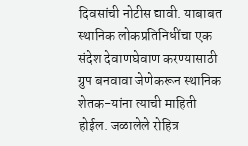दिवसांची नोटीस द्यावी. याबाबत स्थानिक लोकप्रतिनिधींचा एक संदेश देवाणघेवाण करण्यासाठी ग्रुप बनवावा जेणेकरून स्थानिक शेतक-यांना त्याची माहिती होईल. जळालेले रोहित्र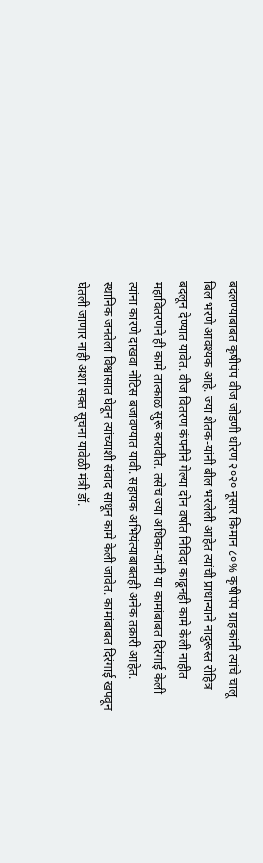बदलण्याबाबत कृषीपंप वीज जोडणी धोरण २०२० नूसार किमान ८०% कृषीपंप ग्राहकांनी त्यांचे चालू बिल भरणे आवश्यक आहे. ज्या शेतक-यांनी बील भरलेली आहेत त्यांची प्राधान्याने नादुरूस्त रोहित्र बदलून देण्यात यावेत. वीज वितरण कंपनीने गेल्या दोन वर्षात निविदा काढूनही कामे केली नाहीत महावितरणने ही कामे तात्काळ सुरू करावीत. तसेच ज्या अधिका-यांनी या कामांबाबत दिरंगाई केली त्यांना कारणे दाखवा नोटिस बजावण्यात यावी. सहायक अभियंत्याबाबतही अनेक तक्रारी आहेत. स्थानिक जनतेला विश्वासात घेवून त्यांच्याशी संवाद साधून कामे केली जावेत. कामांबाबत दिरंगाई खपवून घेतली जाणार नाही अशा सक्त सूचना यावेळी मंत्री डॉ.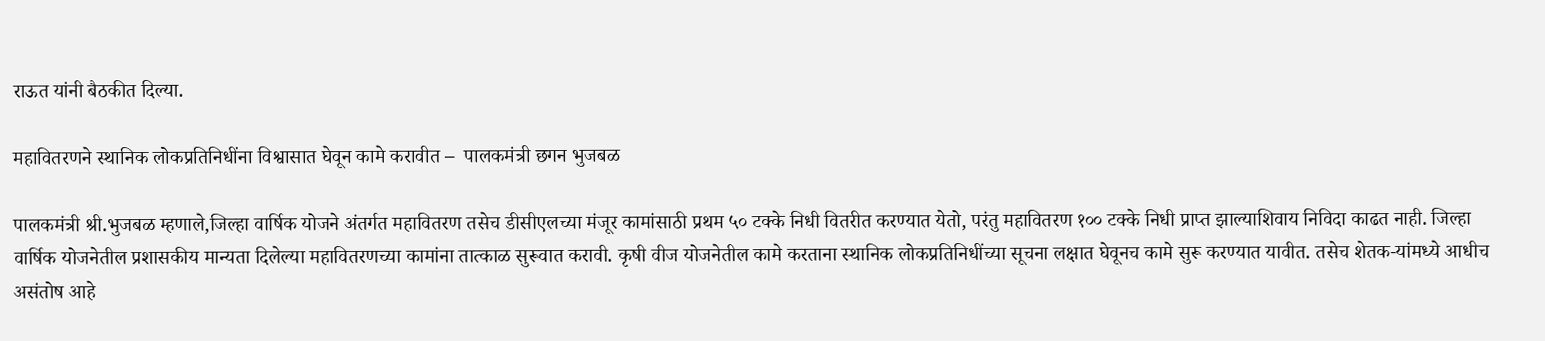राऊत यांनी बैठकीत दिल्या.

महावितरणने स्थानिक लोकप्रतिनिधींना विश्वासात घेवून कामे करावीत –  पालकमंत्री छगन भुजबळ

पालकमंत्री श्री.भुजबळ म्हणाले,जिल्हा वार्षिक योजने अंतर्गत महावितरण तसेच डीसीएलच्या मंजूर कामांसाठी प्रथम ५० टक्के निधी वितरीत करण्यात येतो, परंतु महावितरण १०० टक्के निधी प्राप्त झाल्याशिवाय निविदा काढत नाही. जिल्हा वार्षिक योजनेतील प्रशासकीय मान्यता दिलेल्या महावितरणच्या कामांना तात्काळ सुरूवात करावी. कृषी वीज योजनेतील कामे करताना स्थानिक लोकप्रतिनिधींच्या सूचना लक्षात घेवूनच कामे सुरू करण्यात यावीत. तसेच शेतक-यांमध्ये आधीच असंतोष आहे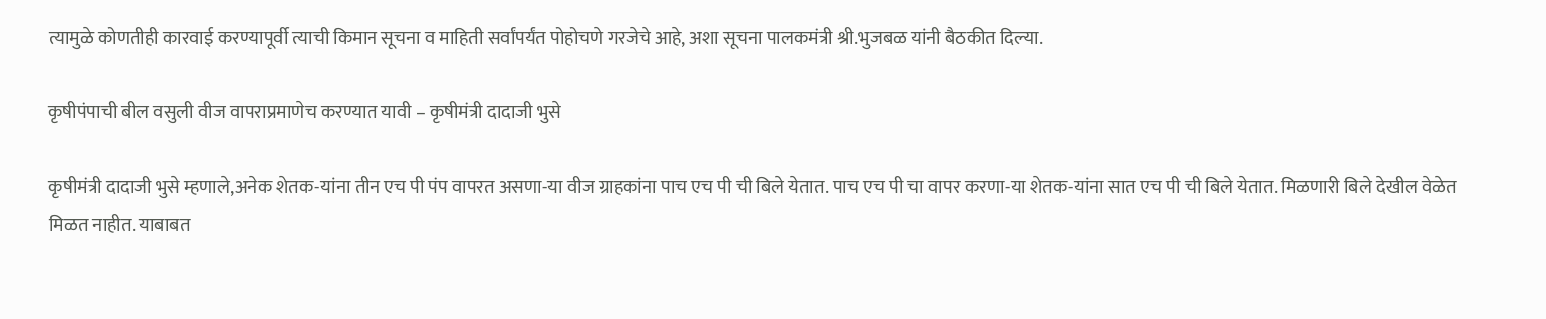त्यामुळे कोणतीही कारवाई करण्यापूर्वी त्याची किमान सूचना व माहिती सर्वांपर्यंत पोहोचणे गरजेचे आहे, अशा सूचना पालकमंत्री श्री.भुजबळ यांनी बैठकीत दिल्या.

कृषीपंपाची बील वसुली वीज वापराप्रमाणेच करण्यात यावी – कृषीमंत्री दादाजी भुसे

कृषीमंत्री दादाजी भुसे म्हणाले,अनेक शेतक-यांना तीन एच पी पंप वापरत असणा-या वीज ग्राहकांना पाच एच पी ची बिले येतात. पाच एच पी चा वापर करणा-या शेतक-यांना सात एच पी ची बिले येतात. मिळणारी बिले देखील वेळेत मिळत नाहीत. याबाबत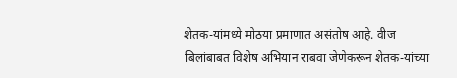शेतक-यांमध्ये मोठया प्रमाणात असंतोष आहे. वीज बिलांबाबत विशेष अभियान राबवा जेणेकरून शेतक-यांच्या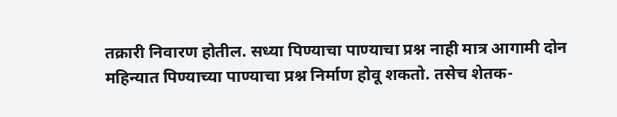तक्रारी निवारण होतील. सध्या पिण्याचा पाण्याचा प्रश्न नाही मात्र आगामी दोन महिन्यात पिण्याच्या पाण्याचा प्रश्न निर्माण होवू शकतो. तसेच शेतक-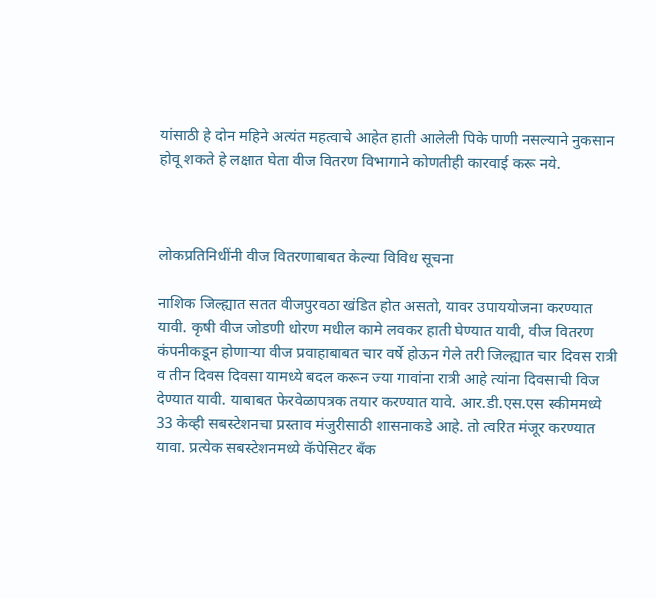यांसाठी हे दोन महिने अत्यंत महत्वाचे आहेत हाती आलेली पिके पाणी नसल्याने नुकसान होवू शकते हे लक्षात घेता वीज वितरण विभागाने कोणतीही कारवाई करू नये.



लोकप्रतिनिधींनी वीज वितरणाबाबत केल्या विविध सूचना

नाशिक जिल्ह्यात सतत वीजपुरवठा खंडित होत असतो, यावर उपाययोजना करण्यात यावी. कृषी वीज जोडणी धोरण मधील कामे लवकर हाती घेण्यात यावी, वीज वितरण कंपनीकडून होणाऱ्या वीज प्रवाहाबाबत चार वर्षे होऊन गेले तरी जिल्ह्यात चार दिवस रात्री व तीन दिवस दिवसा यामध्ये बदल करून ज्या गावांना रात्री आहे त्यांना दिवसाची विज देण्यात यावी. याबाबत फेरवेळापत्रक तयार करण्यात यावे. आर.डी.एस.एस स्कीममध्ये 33 केव्ही सबस्टेशनचा प्रस्ताव मंजुरीसाठी शासनाकडे आहे. तो त्वरित मंजूर करण्यात यावा. प्रत्येक सबस्टेशनमध्ये कॅपेसिटर बँक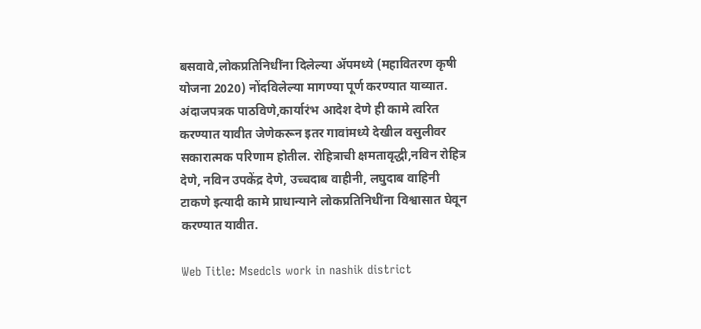बसवावे,लोकप्रतिनिधींना दिलेल्या ॲपमध्ये (महावितरण कृषी योजना 2020) नोंदविलेल्या मागण्या पूर्ण करण्यात याव्यात. अंदाजपत्रक पाठविणे,कार्यारंभ आदेश देणे ही कामे त्वरित करण्यात यावीत जेणेकरून इतर गावांमध्ये देखील वसुलीवर सकारात्मक परिणाम होतील. रोहित्राची क्षमतावृद्धी,नविन रोहित्र देणे, नविन उपकेंद्र देणे, उच्चदाब वाहीनी, लघुदाब वाहिनी टाकणे इत्यादी कामे प्राधान्याने लोकप्रतिनिधींना विश्वासात घेवून करण्यात यावीत.

Web Title: Msedcls work in nashik district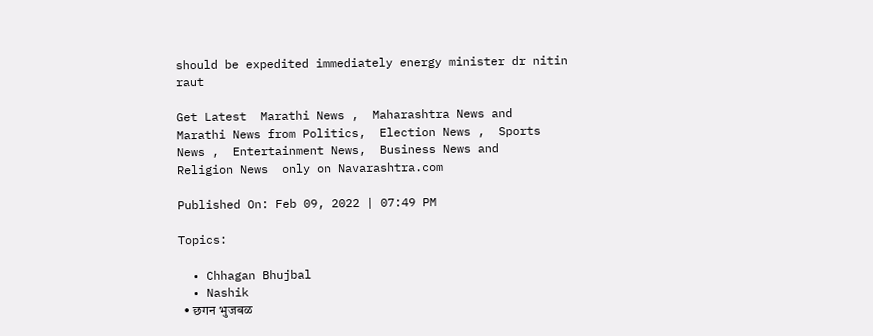should be expedited immediately energy minister dr nitin raut

Get Latest  Marathi News ,  Maharashtra News and  Marathi News from Politics,  Election News ,  Sports News ,  Entertainment News,  Business News and   Religion News  only on Navarashtra.com

Published On: Feb 09, 2022 | 07:49 PM

Topics:

  • Chhagan Bhujbal
  • Nashik
  • छगन भुजबळ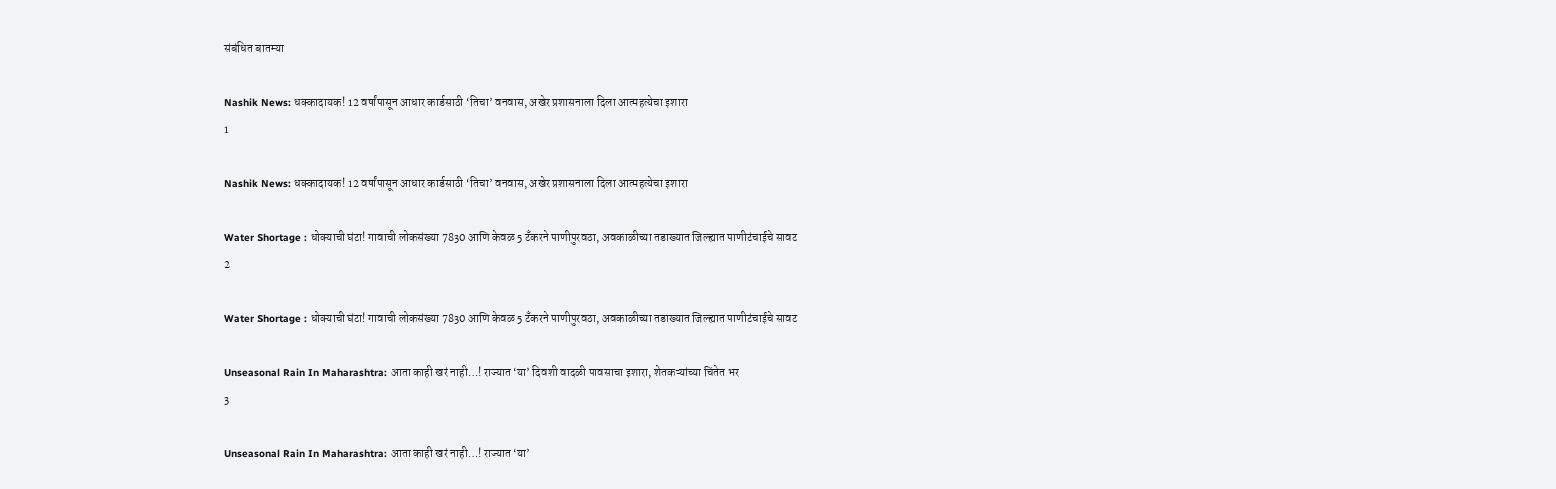संबंधित बातम्या

Nashik News: धक्कादायक! 12 वर्षांपासून आधार कार्डसाठी ‘तिचा’ वनवास, अखेर प्रशासनाला दिला आत्महत्येचा इशारा
1

Nashik News: धक्कादायक! 12 वर्षांपासून आधार कार्डसाठी ‘तिचा’ वनवास, अखेर प्रशासनाला दिला आत्महत्येचा इशारा

Water Shortage : धोक्याची घंटा! गावाची लोकसंख्या 7830 आणि केवळ 5 टँकरने पाणीपुरवठा, अवकाळीच्या तडाख्यात जिल्ह्यात पाणीटंचाईचे सावट
2

Water Shortage : धोक्याची घंटा! गावाची लोकसंख्या 7830 आणि केवळ 5 टँकरने पाणीपुरवठा, अवकाळीच्या तडाख्यात जिल्ह्यात पाणीटंचाईचे सावट

Unseasonal Rain In Maharashtra: आता काही खरं नाही…! राज्यात ‘या’ दिवशी वादळी पावसाचा इशारा, शेतकऱ्यांच्या चिंतेत भर
3

Unseasonal Rain In Maharashtra: आता काही खरं नाही…! राज्यात ‘या’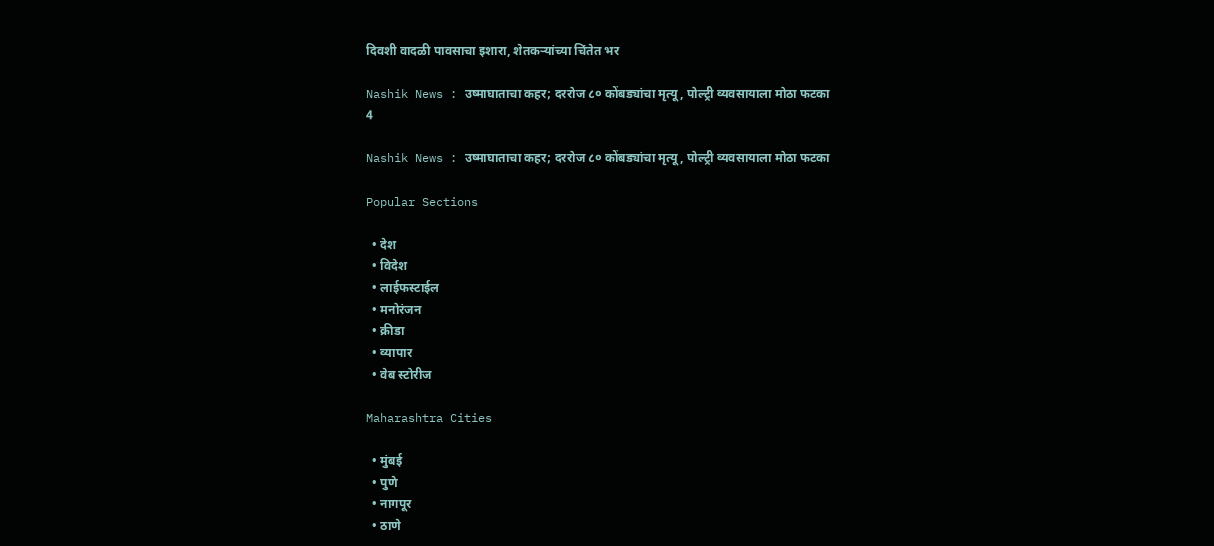दिवशी वादळी पावसाचा इशारा, शेतकऱ्यांच्या चिंतेत भर

Nashik News : उष्माघाताचा कहर; दररोज ८० कोंबड्यांचा मृत्यू, पोल्ट्री व्यवसायाला मोठा फटका
4

Nashik News : उष्माघाताचा कहर; दररोज ८० कोंबड्यांचा मृत्यू, पोल्ट्री व्यवसायाला मोठा फटका

Popular Sections

  • देश
  • विदेश
  • लाईफस्टाईल
  • मनोरंजन
  • क्रीडा
  • व्यापार
  • वेब स्टोरीज

Maharashtra Cities

  • मुंबई
  • पुणे
  • नागपूर
  • ठाणे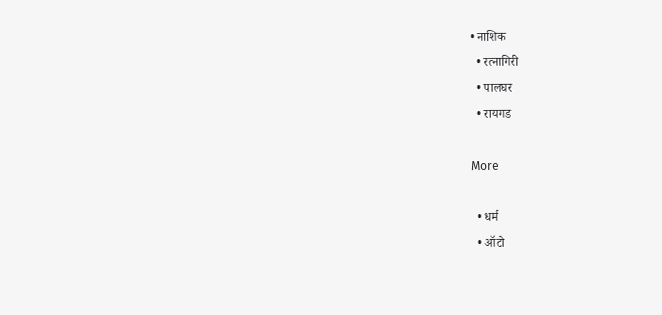• नाशिक
  • रत्नागिरी
  • पालघर
  • रायगड

More

  • धर्म
  • ऑटो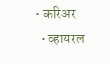• करिअर
  • व्हायरल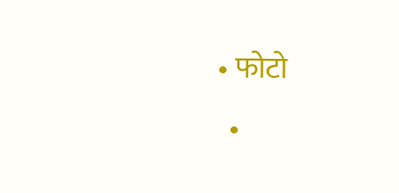• फोटो
  •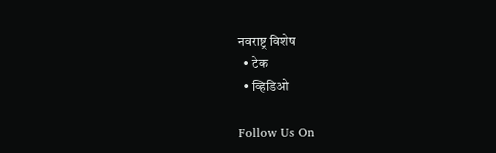नवराष्ट्र विशेष
  • टेक
  • व्हिडिओ

Follow Us On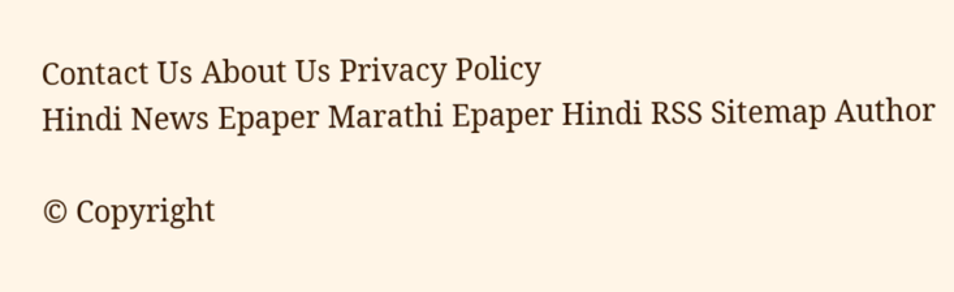Contact Us About Us Privacy Policy
Hindi News Epaper Marathi Epaper Hindi RSS Sitemap Author

© Copyright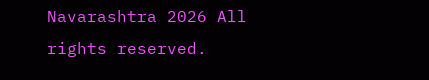Navarashtra 2026 All rights reserved.